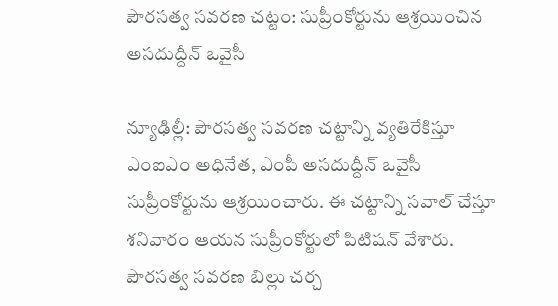పౌరసత్వ సవరణ చట్టం: సుప్రీంకోర్టును ఆశ్రయించిన అసదుద్దీన్ ఒవైసీ

న్యూఢిల్లీ: పౌరసత్వ సవరణ చట్టాన్ని వ్యతిరేకిస్తూ ఎంఐఎం అధినేత, ఎంపీ అసదుద్దీన్ ఒవైసీ సుప్రీంకోర్టును ఆశ్రయించారు. ఈ చట్టాన్ని సవాల్ చేస్తూ శనివారం ఆయన సుప్రీంకోర్టులో పిటిషన్ వేశారు. పౌరసత్వ సవరణ బిల్లు చర్చ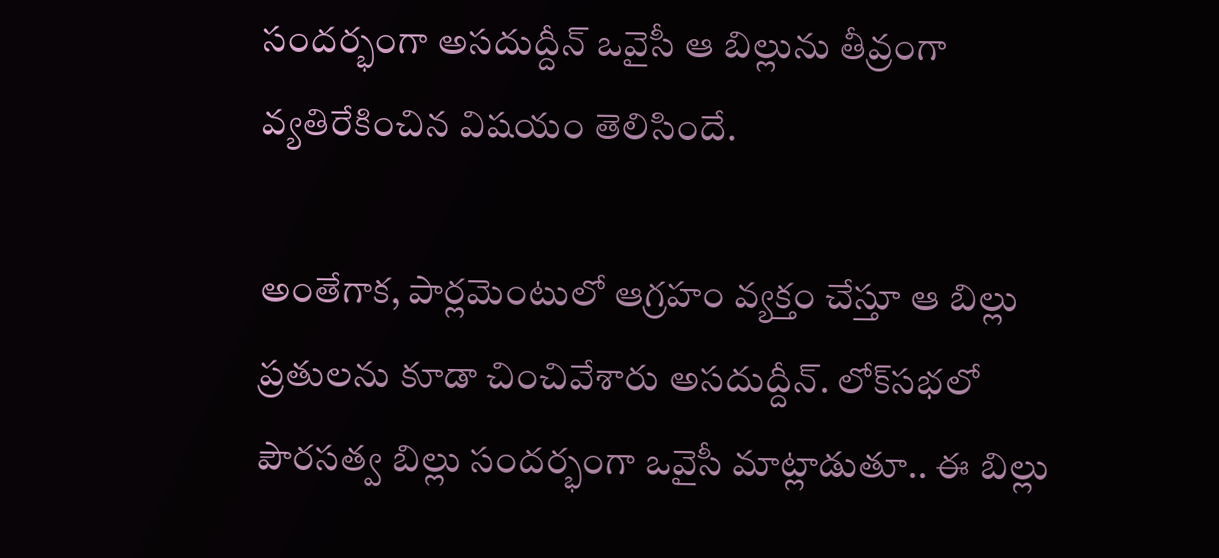సందర్భంగా అసదుద్దీన్ ఒవైసీ ఆ బిల్లును తీవ్రంగా వ్యతిరేకించిన విషయం తెలిసిందే.

అంతేగాక, పార్లమెంటులో ఆగ్రహం వ్యక్తం చేస్తూ ఆ బిల్లు ప్రతులను కూడా చించివేశారు అసదుద్దీన్. లోక్‌సభలో పౌరసత్వ బిల్లు సందర్భంగా ఒవైసీ మాట్లాడుతూ.. ఈ బిల్లు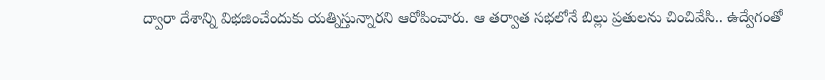ద్వారా దేశాన్ని విభజించేందుకు యత్నిస్తున్నారని ఆరోపించారు. ఆ తర్వాత సభలోనే బిల్లు ప్రతులను చించివేసి.. ఉద్వేగంతో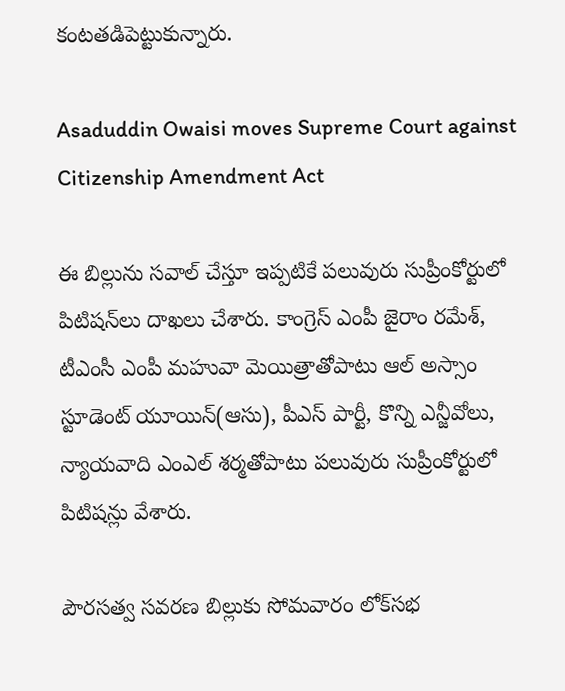కంటతడిపెట్టుకున్నారు.

Asaduddin Owaisi moves Supreme Court against Citizenship Amendment Act

ఈ బిల్లును సవాల్ చేస్తూ ఇప్పటికే పలువురు సుప్రీంకోర్టులో పిటిషన్‌లు దాఖలు చేశారు. కాంగ్రెస్ ఎంపీ జైరాం రమేశ్, టీఎంసీ ఎంపీ మహువా మెయిత్రాతోపాటు ఆల్ అస్సాం స్టూడెంట్ యూయిన్(ఆసు), పీఎస్ పార్టీ, కొన్ని ఎన్జీవోలు, న్యాయవాది ఎంఎల్ శర్మతోపాటు పలువురు సుప్రీంకోర్టులో పిటిషన్లు వేశారు.

పౌరసత్వ సవరణ బిల్లుకు సోమవారం లోక్‌సభ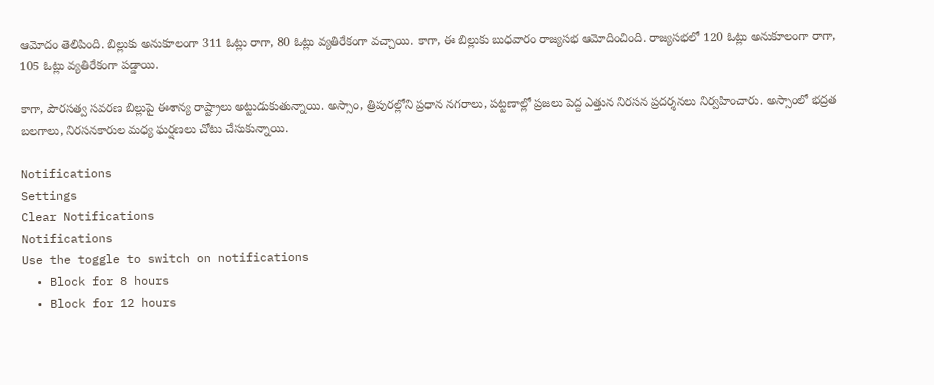ఆమోదం తెలిపింది. బిల్లుకు అనుకూలంగా 311 ఓట్లు రాగా, 80 ఓట్లు వ్యతిరేకంగా వచ్చాయి. కాగా, ఈ బిల్లుకు బుధవారం రాజ్యసభ ఆమోదించింది. రాజ్యసభలో 120 ఓట్లు అనుకూలంగా రాగా, 105 ఓట్లు వ్యతిరేకంగా పడ్డాయి.

కాగా, పౌరసత్వ సవరణ బిల్లుపై ఈశాన్య రాష్ట్రాలు అట్టుడుకుతున్నాయి. అస్సాం, త్రిపురల్లోని ప్రధాన నగరాలు, పట్టణాల్లో ప్రజలు పెద్ద ఎత్తున నిరసన ప్రదర్శనలు నిర్వహించారు. అస్సాంలో భద్రత బలగాలు, నిరసనకారుల మధ్య ఘర్షణలు చోటు చేసుకున్నాయి.

Notifications
Settings
Clear Notifications
Notifications
Use the toggle to switch on notifications
  • Block for 8 hours
  • Block for 12 hours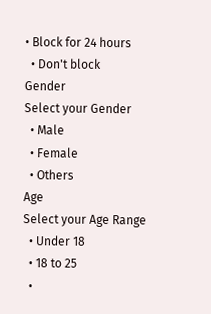• Block for 24 hours
  • Don't block
Gender
Select your Gender
  • Male
  • Female
  • Others
Age
Select your Age Range
  • Under 18
  • 18 to 25
  •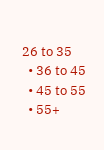26 to 35
  • 36 to 45
  • 45 to 55
  • 55+